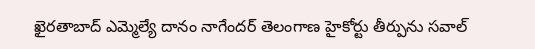ఖైరతాబాద్ ఎమ్మెల్యే దానం నాగేందర్ తెలంగాణ హైకోర్టు తీర్పును సవాల్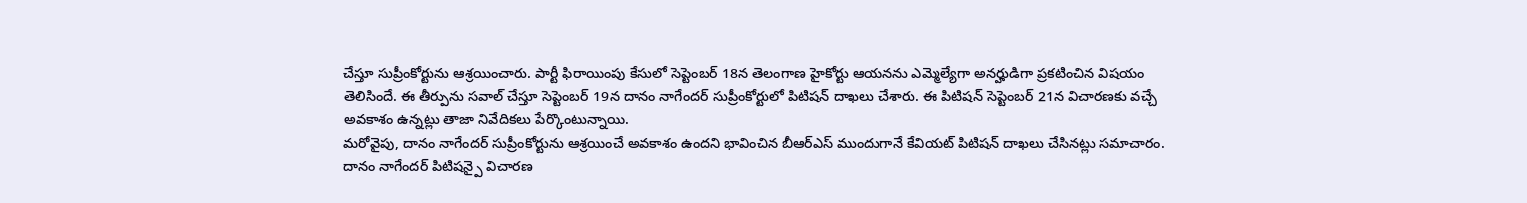చేస్తూ సుప్రీంకోర్టును ఆశ్రయించారు. పార్టీ ఫిరాయింపు కేసులో సెప్టెంబర్ 18న తెలంగాణ హైకోర్టు ఆయనను ఎమ్మెల్యేగా అనర్హుడిగా ప్రకటించిన విషయం తెలిసిందే. ఈ తీర్పును సవాల్ చేస్తూ సెప్టెంబర్ 19న దానం నాగేందర్ సుప్రీంకోర్టులో పిటిషన్ దాఖలు చేశారు. ఈ పిటిషన్ సెప్టెంబర్ 21న విచారణకు వచ్చే అవకాశం ఉన్నట్లు తాజా నివేదికలు పేర్కొంటున్నాయి.
మరోవైపు, దానం నాగేందర్ సుప్రీంకోర్టును ఆశ్రయించే అవకాశం ఉందని భావించిన బీఆర్ఎస్ ముందుగానే కేవియట్ పిటిషన్ దాఖలు చేసినట్లు సమాచారం. దానం నాగేందర్ పిటిషన్పై విచారణ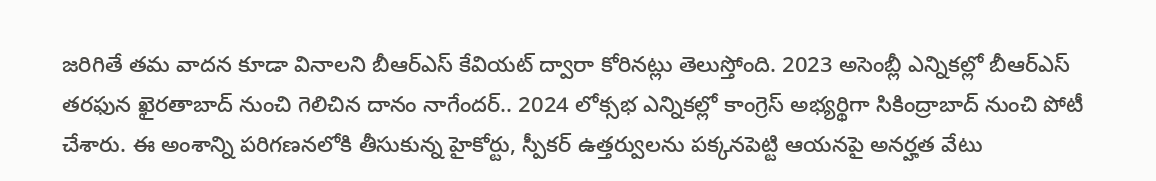జరిగితే తమ వాదన కూడా వినాలని బీఆర్ఎస్ కేవియట్ ద్వారా కోరినట్లు తెలుస్తోంది. 2023 అసెంబ్లీ ఎన్నికల్లో బీఆర్ఎస్ తరఫున ఖైరతాబాద్ నుంచి గెలిచిన దానం నాగేందర్.. 2024 లోక్సభ ఎన్నికల్లో కాంగ్రెస్ అభ్యర్థిగా సికింద్రాబాద్ నుంచి పోటీ చేశారు. ఈ అంశాన్ని పరిగణనలోకి తీసుకున్న హైకోర్టు, స్పీకర్ ఉత్తర్వులను పక్కనపెట్టి ఆయనపై అనర్హత వేటు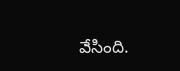వేసింది.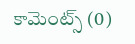కామెంట్స్ (0)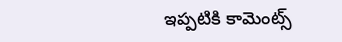ఇప్పటికి కామెంట్స్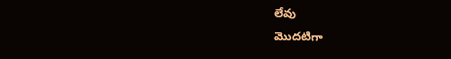లేవు
మొదటిగా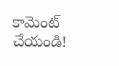కామెంట్ చేయండి!